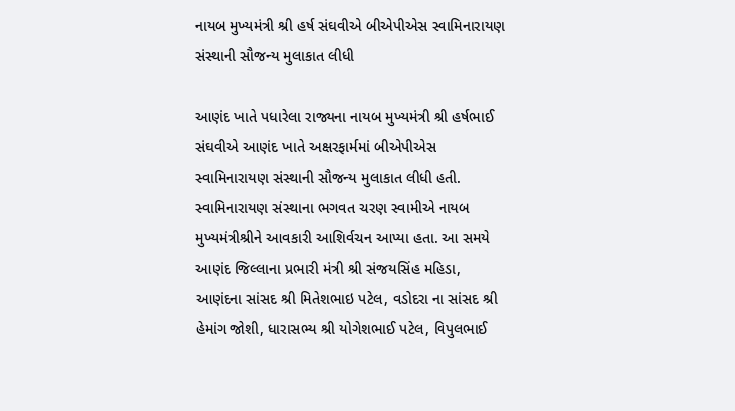નાયબ મુખ્યમંત્રી શ્રી હર્ષ સંઘવીએ બીએપીએસ સ્વામિનારાયણ સંસ્થાની સૌજન્ય મુલાકાત લીધી

આણંદ ખાતે પધારેલા રાજ્યના નાયબ મુખ્યમંત્રી શ્રી હર્ષભાઈ સંઘવીએ આણંદ ખાતે અક્ષરફાર્મમાં બીએપીએસ સ્વામિનારાયણ સંસ્થાની સૌજન્ય મુલાકાત લીધી હતી. સ્વામિનારાયણ સંસ્થાના ભગવત ચરણ સ્વામીએ નાયબ મુખ્યમંત્રીશ્રીને આવકારી આશિર્વચન આપ્યા હતા. આ સમયે આણંદ જિલ્લાના પ્રભારી મંત્રી શ્રી સંજયસિંહ મહિડા, આણંદના સાંસદ શ્રી મિતેશભાઇ પટેલ, વડોદરા ના સાંસદ શ્રી હેમાંગ જોશી, ધારાસભ્ય શ્રી યોગેશભાઈ પટેલ, વિપુલભાઈ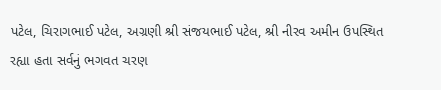પટેલ, ચિરાગભાઈ પટેલ, અગ્રણી શ્રી સંજયભાઈ પટેલ, શ્રી નીરવ અમીન ઉપસ્થિત રહ્યા હતા સર્વનું ભગવત ચરણ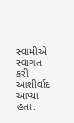સ્વામીએ સ્વાગત કરી આશીર્વાદ આપ્યા હતા.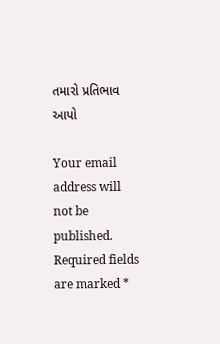તમારો પ્રતિભાવ આપો

Your email address will not be published. Required fields are marked *